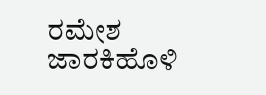ರಮೇಶ ಜಾರಕಿಹೊಳಿ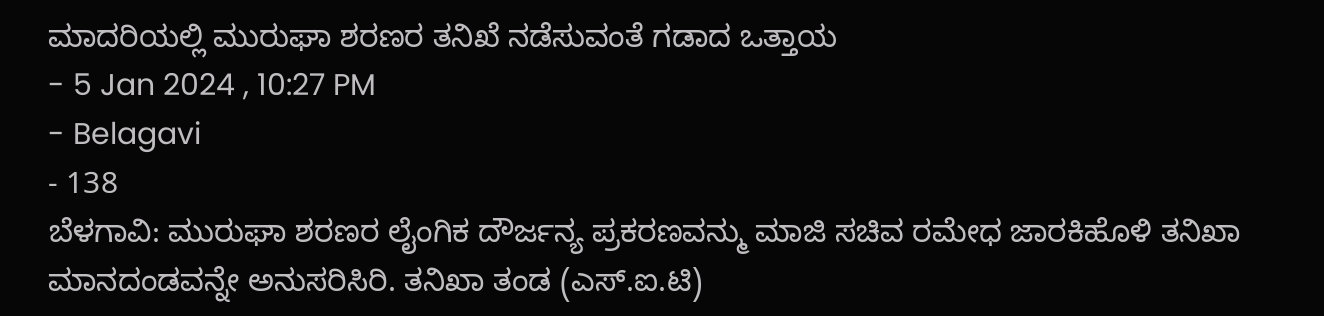ಮಾದರಿಯಲ್ಲಿ ಮುರುಘಾ ಶರಣರ ತನಿಖೆ ನಡೆಸುವಂತೆ ಗಡಾದ ಒತ್ತಾಯ
- 5 Jan 2024 , 10:27 PM
- Belagavi
- 138
ಬೆಳಗಾವಿ: ಮುರುಘಾ ಶರಣರ ಲೈಂಗಿಕ ದೌರ್ಜನ್ಯ ಪ್ರಕರಣವನ್ಮು ಮಾಜಿ ಸಚಿವ ರಮೇಧ ಜಾರಕಿಹೊಳಿ ತನಿಖಾ ಮಾನದಂಡವನ್ನೇ ಅನುಸರಿಸಿರಿ. ತನಿಖಾ ತಂಡ (ಎಸ್.ಐ.ಟಿ)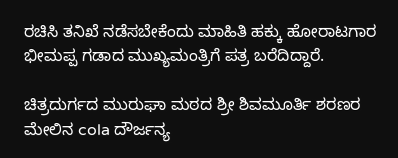ರಚಿಸಿ ತನಿಖೆ ನಡೆಸಬೇಕೆಂದು ಮಾಹಿತಿ ಹಕ್ಕು ಹೋರಾಟಗಾರ ಭೀಮಪ್ಪ ಗಡಾದ ಮುಖ್ಯಮಂತ್ರಿಗೆ ಪತ್ರ ಬರೆದಿದ್ದಾರೆ.

ಚಿತ್ರದುರ್ಗದ ಮುರುಘಾ ಮಠದ ಶ್ರೀ ಶಿವಮೂರ್ತಿ ಶರಣರ ಮೇಲಿನ cola ದೌರ್ಜನ್ಯ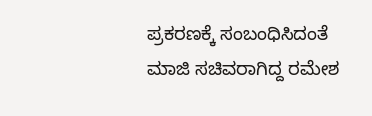ಪ್ರಕರಣಕ್ಕೆ ಸಂಬಂಧಿಸಿದಂತೆ ಮಾಜಿ ಸಚಿವರಾಗಿದ್ದ ರಮೇಶ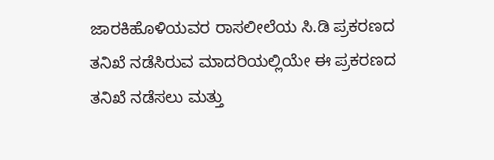ಜಾರಕಿಹೊಳಿಯವರ ರಾಸಲೀಲೆಯ ಸಿ.ಡಿ ಪ್ರಕರಣದ ತನಿಖೆ ನಡೆಸಿರುವ ಮಾದರಿಯಲ್ಲಿಯೇ ಈ ಪ್ರಕರಣದ ತನಿಖೆ ನಡೆಸಲು ಮತ್ತು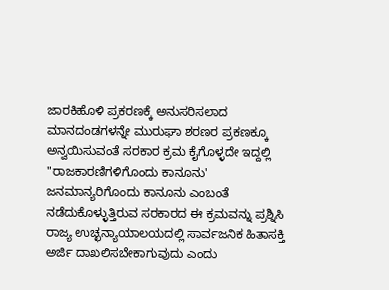ಜಾರಕಿಹೊಳಿ ಪ್ರಕರಣಕ್ಕೆ ಅನುಸರಿಸಲಾದ ಮಾನದಂಡಗಳನ್ನೇ ಮುರುಘಾ ಶರಣರ ಪ್ರಕಣಕ್ಕೂ ಅನ್ವಯಿಸುವಂತೆ ಸರಕಾರ ಕ್ರಮ ಕೈಗೊಳ್ಳದೇ ಇದ್ದಲ್ಲಿ "ರಾಜಕಾರಣಿಗಳಿಗೊಂದು ಕಾನೂನು' ಜನಮಾನ್ಯರಿಗೊಂದು ಕಾನೂನು ಎಂಬಂತೆ ನಡೆದುಕೊಳ್ಳುತ್ತಿರುವ ಸರಕಾರದ ಈ ಕ್ರಮವನ್ನು ಪ್ರಶ್ನಿಸಿ ರಾಜ್ಯ ಉಚ್ಛನ್ಯಾಯಾಲಯದಲ್ಲಿ ಸಾರ್ವಜನಿಕ ಹಿತಾಸಕ್ತಿ ಅರ್ಜಿ ದಾಖಲಿಸಬೇಕಾಗುವುದು ಎಂದು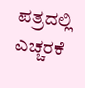ಪತ್ರದಲ್ಲಿ ಎಚ್ಚರಕೆ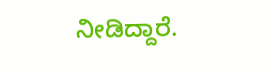ನೀಡಿದ್ದಾರೆ.